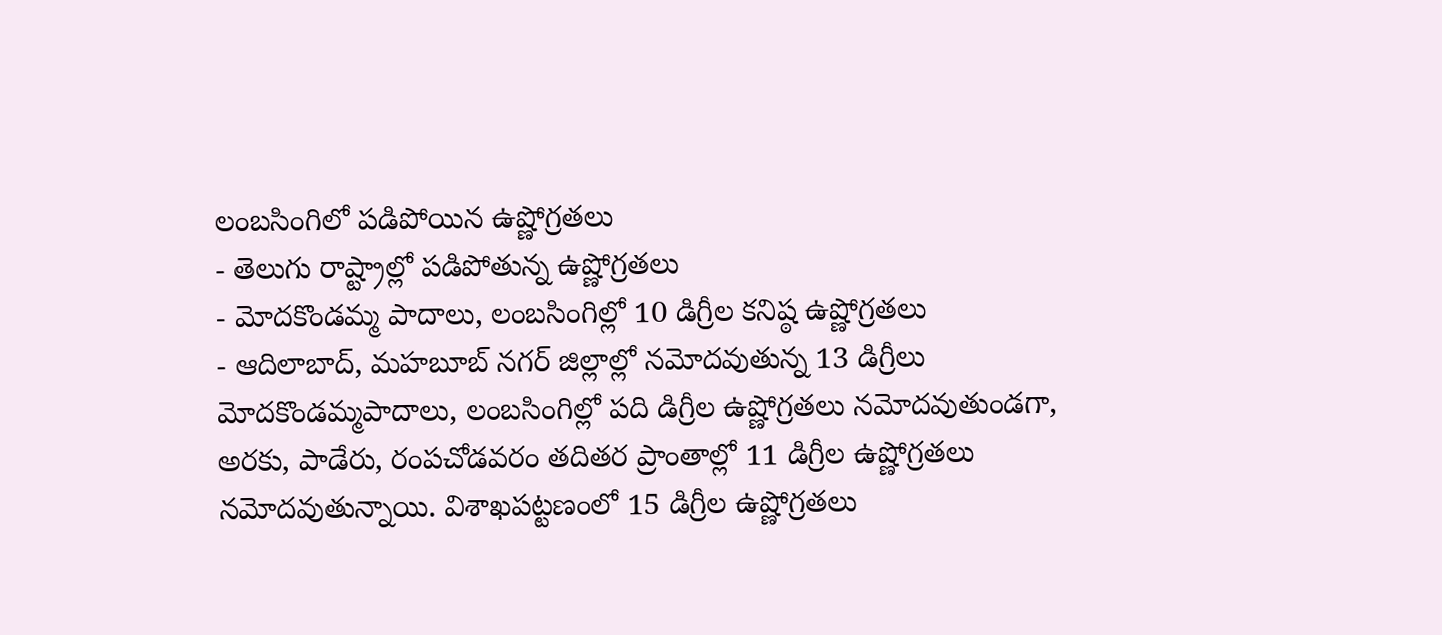లంబసింగిలో పడిపోయిన ఉష్ణోగ్రతలు
- తెలుగు రాష్ట్రాల్లో పడిపోతున్న ఉష్ణోగ్రతలు
- మోదకొండమ్మ పాదాలు, లంబసింగిల్లో 10 డిగ్రీల కనిష్ఠ ఉష్ణోగ్రతలు
- ఆదిలాబాద్, మహబూబ్ నగర్ జిల్లాల్లో నమోదవుతున్న 13 డిగ్రీలు
మోదకొండమ్మపాదాలు, లంబసింగిల్లో పది డిగ్రీల ఉష్ణోగ్రతలు నమోదవుతుండగా, అరకు, పాడేరు, రంపచోడవరం తదితర ప్రాంతాల్లో 11 డిగ్రీల ఉష్ణోగ్రతలు నమోదవుతున్నాయి. విశాఖపట్టణంలో 15 డిగ్రీల ఉష్ణోగ్రతలు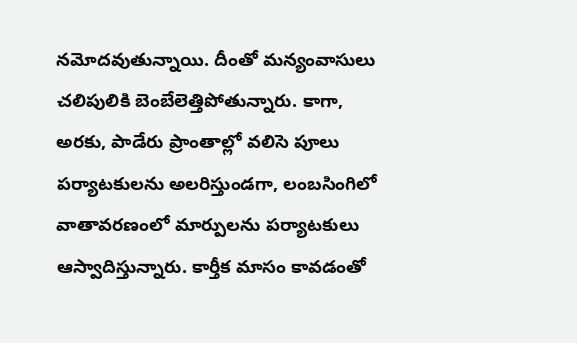నమోదవుతున్నాయి. దీంతో మన్యంవాసులు చలిపులికి బెంబేలెత్తిపోతున్నారు. కాగా, అరకు, పాడేరు ప్రాంతాల్లో వలిసె పూలు పర్యాటకులను అలరిస్తుండగా, లంబసింగిలో వాతావరణంలో మార్పులను పర్యాటకులు ఆస్వాదిస్తున్నారు. కార్తీక మాసం కావడంతో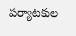పర్యాటకుల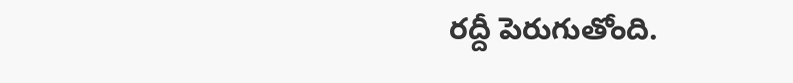రద్దీ పెరుగుతోంది.